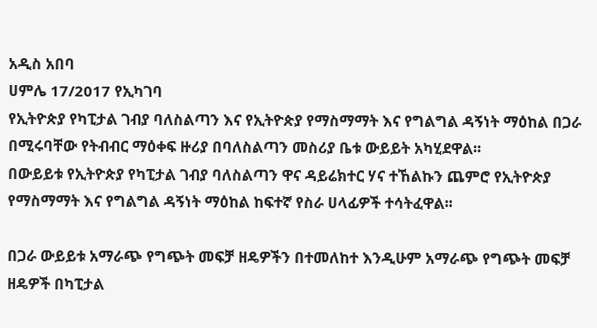አዲስ አበባ
ሀምሌ 17/2017 የኢካገባ
የኢትዮጵያ የካፒታል ገብያ ባለስልጣን እና የኢትዮጵያ የማስማማት እና የግልግል ዳኝነት ማዕከል በጋራ በሚሩባቸው የትብብር ማዕቀፍ ዙሪያ በባለስልጣን መስሪያ ቤቱ ውይይት አካሂደዋል፡፡
በውይይቱ የኢትዮጵያ የካፒታል ገብያ ባለስልጣን ዋና ዳይሬክተር ሃና ተኸልኩን ጨምሮ የኢትዮጵያ የማስማማት እና የግልግል ዳኝነት ማዕከል ከፍተኛ የስራ ሀላፊዎች ተሳትፈዋል፡፡

በጋራ ውይይቱ አማራጭ የግጭት መፍቻ ዘዴዎችን በተመለከተ እንዲሁም አማራጭ የግጭት መፍቻ ዘዴዎች በካፒታል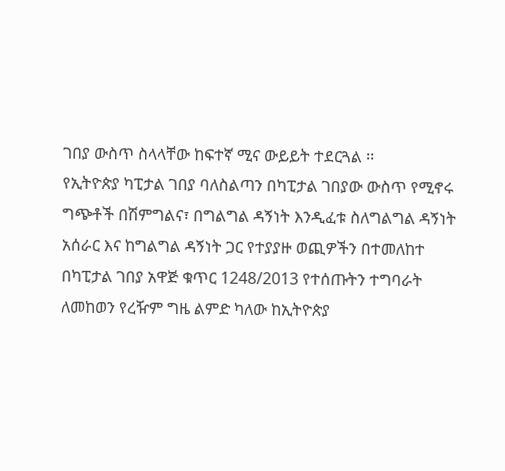ገበያ ውስጥ ስላላቸው ከፍተኛ ሚና ውይይት ተደርጓል ፡፡
የኢትዮጵያ ካፒታል ገበያ ባለስልጣን በካፒታል ገበያው ውስጥ የሚኖሩ ግጭቶች በሽምግልና፣ በግልግል ዳኝነት እንዲፈቱ ስለግልግል ዳኝነት አሰራር እና ከግልግል ዳኝነት ጋር የተያያዙ ወጪዎችን በተመለከተ በካፒታል ገበያ አዋጅ ቁጥር 1248/2013 የተሰጡትን ተግባራት ለመከወን የረዥም ግዜ ልምድ ካለው ከኢትዮጵያ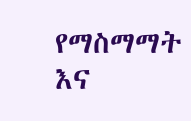የማስማማት እና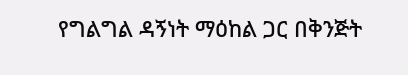የግልግል ዳኝነት ማዕከል ጋር በቅንጅት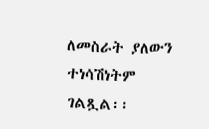ለመስራት ያለውን ተነሳሽነትም ገልጿል፡፡